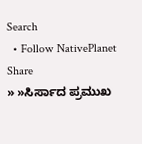Search
  • Follow NativePlanet
Share
» »ಸಿರ್ಸಾದ ಪ್ರಮುಖ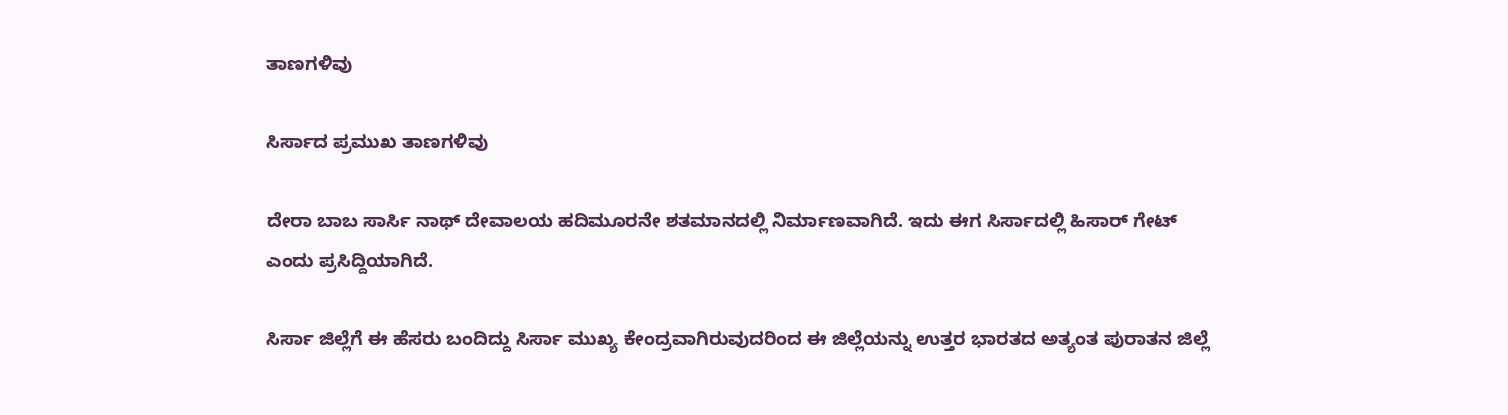ತಾಣಗಳಿವು

ಸಿರ್ಸಾದ ಪ್ರಮುಖ ತಾಣಗಳಿವು

ದೇರಾ ಬಾಬ ಸಾರ್ಸಿ ನಾಥ್ ದೇವಾಲಯ ಹದಿಮೂರನೇ ಶತಮಾನದಲ್ಲಿ ನಿರ್ಮಾಣವಾಗಿದೆ. ಇದು ಈಗ ಸಿರ್ಸಾದಲ್ಲಿ ಹಿಸಾರ್ ಗೇಟ್ ಎಂದು ಪ್ರಸಿದ್ದಿಯಾಗಿದೆ.

ಸಿರ್ಸಾ ಜಿಲ್ಲೆಗೆ ಈ ಹೆಸರು ಬಂದಿದ್ದು ಸಿರ್ಸಾ ಮುಖ್ಯ ಕೇಂದ್ರವಾಗಿರುವುದರಿಂದ ಈ ಜಿಲ್ಲೆಯನ್ನು ಉತ್ತರ ಭಾರತದ ಅತ್ಯಂತ ಪುರಾತನ ಜಿಲ್ಲೆ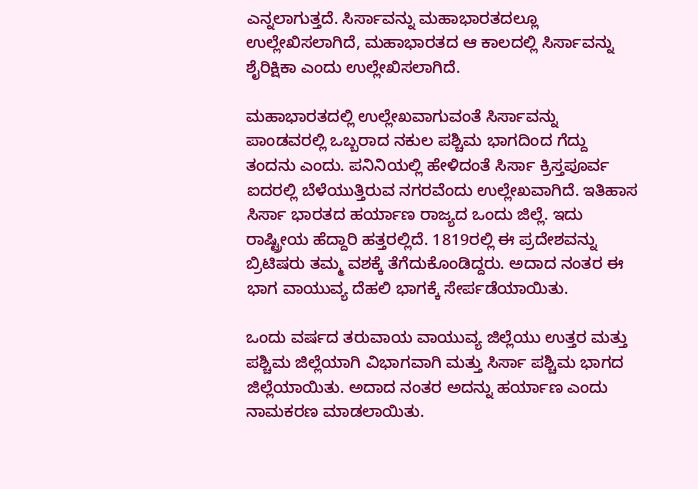ಎನ್ನಲಾಗುತ್ತದೆ. ಸಿರ್ಸಾವನ್ನು ಮಹಾಭಾರತದಲ್ಲೂ ಉಲ್ಲೇಖಿಸಲಾಗಿದೆ, ಮಹಾಭಾರತದ ಆ ಕಾಲದಲ್ಲಿ ಸಿರ್ಸಾವನ್ನು ಶೈರಿಕ್ಷಿಕಾ ಎಂದು ಉಲ್ಲೇಖಿಸಲಾಗಿದೆ.

ಮಹಾಭಾರತದಲ್ಲಿ ಉಲ್ಲೇಖವಾಗುವಂತೆ ಸಿರ್ಸಾವನ್ನು ಪಾಂಡವರಲ್ಲಿ ಒಬ್ಬರಾದ ನಕುಲ ಪಶ್ಚಿಮ ಭಾಗದಿಂದ ಗೆದ್ದು ತಂದನು ಎಂದು. ಪನಿನಿಯಲ್ಲಿ ಹೇಳಿದಂತೆ ಸಿರ್ಸಾ ಕ್ರಿಸ್ತಪೂರ್ವ ಐದರಲ್ಲಿ ಬೆಳೆಯುತ್ತಿರುವ ನಗರವೆಂದು ಉಲ್ಲೇಖವಾಗಿದೆ. ಇತಿಹಾಸ ಸಿರ್ಸಾ ಭಾರತದ ಹರ್ಯಾಣ ರಾಜ್ಯದ ಒಂದು ಜಿಲ್ಲೆ. ಇದು ರಾಷ್ಟ್ರೀಯ ಹೆದ್ದಾರಿ ಹತ್ತರಲ್ಲಿದೆ. 1819ರಲ್ಲಿ ಈ ಪ್ರದೇಶವನ್ನು ಬ್ರಿಟಿಷರು ತಮ್ಮ ವಶಕ್ಕೆ ತೆಗೆದುಕೊಂಡಿದ್ದರು. ಅದಾದ ನಂತರ ಈ ಭಾಗ ವಾಯುವ್ಯ ದೆಹಲಿ ಭಾಗಕ್ಕೆ ಸೇರ್ಪಡೆಯಾಯಿತು.

ಒಂದು ವರ್ಷದ ತರುವಾಯ ವಾಯುವ್ಯ ಜಿಲ್ಲೆಯು ಉತ್ತರ ಮತ್ತು ಪಶ್ಚಿಮ ಜಿಲ್ಲೆಯಾಗಿ ವಿಭಾಗವಾಗಿ ಮತ್ತು ಸಿರ್ಸಾ ಪಶ್ಚಿಮ ಭಾಗದ ಜಿಲ್ಲೆಯಾಯಿತು. ಅದಾದ ನಂತರ ಅದನ್ನು ಹರ್ಯಾಣ ಎಂದು ನಾಮಕರಣ ಮಾಡಲಾಯಿತು.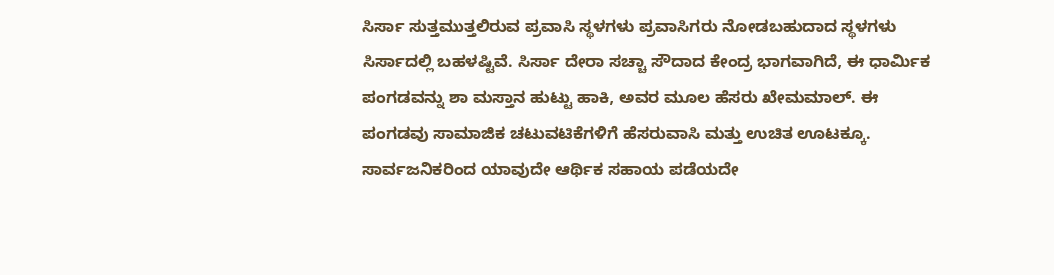ಸಿರ್ಸಾ ಸುತ್ತಮುತ್ತಲಿರುವ ಪ್ರವಾಸಿ ಸ್ಥಳಗಳು ಪ್ರವಾಸಿಗರು ನೋಡಬಹುದಾದ ಸ್ಥಳಗಳು ಸಿರ್ಸಾದಲ್ಲಿ ಬಹಳಷ್ಟಿವೆ. ಸಿರ್ಸಾ ದೇರಾ ಸಚ್ಚಾ ಸೌದಾದ ಕೇಂದ್ರ ಭಾಗವಾಗಿದೆ, ಈ ಧಾರ್ಮಿಕ ಪಂಗಡವನ್ನು ಶಾ ಮಸ್ತಾನ ಹುಟ್ಟು ಹಾಕಿ, ಅವರ ಮೂಲ ಹೆಸರು ಖೇಮಮಾಲ್. ಈ ಪಂಗಡವು ಸಾಮಾಜಿಕ ಚಟುವಟಿಕೆಗಳಿಗೆ ಹೆಸರುವಾಸಿ ಮತ್ತು ಉಚಿತ ಊಟಕ್ಕೂ. ಸಾರ್ವಜನಿಕರಿಂದ ಯಾವುದೇ ಆರ್ಥಿಕ ಸಹಾಯ ಪಡೆಯದೇ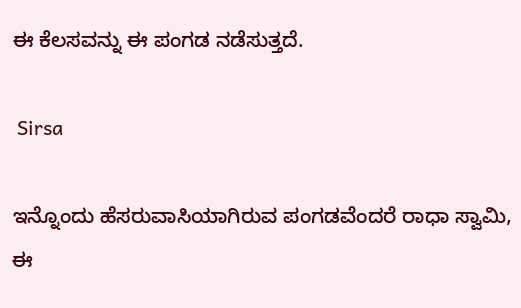ಈ ಕೆಲಸವನ್ನು ಈ ಪಂಗಡ ನಡೆಸುತ್ತದೆ.

 Sirsa

ಇನ್ನೊಂದು ಹೆಸರುವಾಸಿಯಾಗಿರುವ ಪಂಗಡವೆಂದರೆ ರಾಧಾ ಸ್ವಾಮಿ, ಈ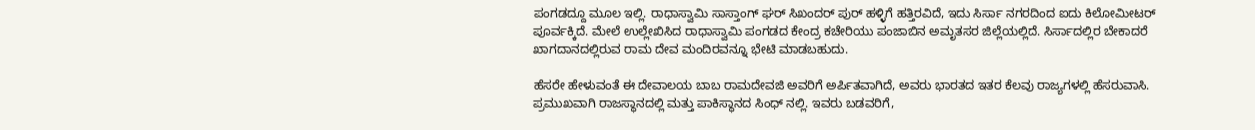ಪಂಗಡದ್ದೂ ಮೂಲ ಇಲ್ಲಿ. ರಾಧಾಸ್ವಾಮಿ ಸಾಸ್ತಾಂಗ್ ಘರ್ ಸಿಖಂದರ್ ಪುರ್ ಹಳ್ಳಿಗೆ ಹತ್ತಿರವಿದೆ, ಇದು ಸಿರ್ಸಾ ನಗರದಿಂದ ಐದು ಕಿಲೋಮೀಟರ್ ಪೂರ್ವಕ್ಕಿದೆ. ಮೇಲೆ ಉಲ್ಲೇಖಿಸಿದ ರಾಧಾಸ್ವಾಮಿ ಪಂಗಡದ ಕೇಂದ್ರ ಕಚೇರಿಯು ಪಂಜಾಬಿನ ಅಮೃತಸರ ಜಿಲ್ಲೆಯಲ್ಲಿದೆ. ಸಿರ್ಸಾದಲ್ಲಿರ ಬೇಕಾದರೆ ಖಾಗದಾನದಲ್ಲಿರುವ ರಾಮ ದೇವ ಮಂದಿರವನ್ನೂ ಭೇಟಿ ಮಾಡಬಹುದು.

ಹೆಸರೇ ಹೇಳುವಂತೆ ಈ ದೇವಾಲಯ ಬಾಬ ರಾಮದೇವಜಿ ಅವರಿಗೆ ಅರ್ಪಿತವಾಗಿದೆ, ಅವರು ಭಾರತದ ಇತರ ಕೆಲವು ರಾಜ್ಯಗಳಲ್ಲಿ ಹೆಸರುವಾಸಿ. ಪ್ರಮುಖವಾಗಿ ರಾಜಸ್ಥಾನದಲ್ಲಿ ಮತ್ತು ಪಾಕಿಸ್ಥಾನದ ಸಿಂಧ್ ನಲ್ಲಿ. ಇವರು ಬಡವರಿಗೆ,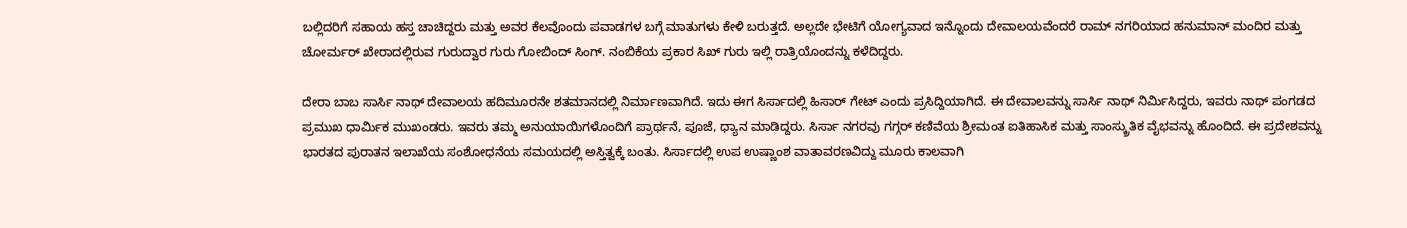ಬಲ್ಲಿದರಿಗೆ ಸಹಾಯ ಹಸ್ತ ಚಾಚಿದ್ದರು ಮತ್ತು ಅವರ ಕೆಲವೊಂದು ಪವಾಡಗಳ ಬಗ್ಗೆ ಮಾತುಗಳು ಕೇಳಿ ಬರುತ್ತದೆ. ಅಲ್ಲದೇ ಭೇಟಿಗೆ ಯೋಗ್ಯವಾದ ಇನ್ನೊಂದು ದೇವಾಲಯವೆಂದರೆ ರಾಮ್ ನಗರಿಯಾದ ಹನುಮಾನ್ ಮಂದಿರ ಮತ್ತು ಚೋರ್ಮರ್ ಖೇರಾದಲ್ಲಿರುವ ಗುರುದ್ವಾರ ಗುರು ಗೋಬಿಂದ್ ಸಿಂಗ್. ನಂಬಿಕೆಯ ಪ್ರಕಾರ ಸಿಖ್ ಗುರು ಇಲ್ಲಿ ರಾತ್ರಿಯೊಂದನ್ನು ಕಳೆದಿದ್ದರು.

ದೇರಾ ಬಾಬ ಸಾರ್ಸಿ ನಾಥ್ ದೇವಾಲಯ ಹದಿಮೂರನೇ ಶತಮಾನದಲ್ಲಿ ನಿರ್ಮಾಣವಾಗಿದೆ. ಇದು ಈಗ ಸಿರ್ಸಾದಲ್ಲಿ ಹಿಸಾರ್ ಗೇಟ್ ಎಂದು ಪ್ರಸಿದ್ದಿಯಾಗಿದೆ. ಈ ದೇವಾಲವನ್ನು ಸಾರ್ಸಿ ನಾಥ್ ನಿರ್ಮಿಸಿದ್ದರು, ಇವರು ನಾಥ್ ಪಂಗಡದ ಪ್ರಮುಖ ಧಾರ್ಮಿಕ ಮುಖಂಡರು. ಇವರು ತಮ್ಮ ಅನುಯಾಯಿಗಳೊಂದಿಗೆ ಪ್ರಾರ್ಥನೆ, ಪೂಜೆ, ಧ್ಯಾನ ಮಾಡಿದ್ದರು. ಸಿರ್ಸಾ ನಗರವು ಗಗ್ಗರ್ ಕಣಿವೆಯ ಶ್ರೀಮಂತ ಐತಿಹಾಸಿಕ ಮತ್ತು ಸಾಂಸ್ಕ್ರುತಿಕ ವೈಭವನ್ನು ಹೊಂದಿದೆ. ಈ ಪ್ರದೇಶವನ್ನು ಭಾರತದ ಪುರಾತನ ಇಲಾಖೆಯ ಸಂಶೋಧನೆಯ ಸಮಯದಲ್ಲಿ ಅಸ್ತಿತ್ವಕ್ಕೆ ಬಂತು. ಸಿರ್ಸಾದಲ್ಲಿ ಉಪ ಉಷ್ಣಾಂಶ ವಾತಾವರಣವಿದ್ದು ಮೂರು ಕಾಲವಾಗಿ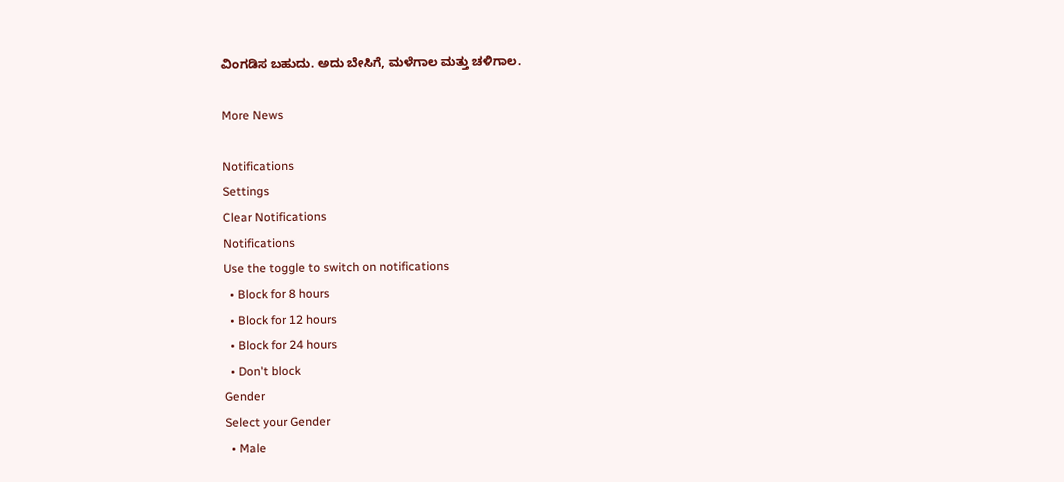ವಿಂಗಡಿಸ ಬಹುದು. ಅದು ಬೇಸಿಗೆ, ಮಳೆಗಾಲ ಮತ್ತು ಚಳಿಗಾಲ.

More News

Notifications
Settings
Clear Notifications
Notifications
Use the toggle to switch on notifications
  • Block for 8 hours
  • Block for 12 hours
  • Block for 24 hours
  • Don't block
Gender
Select your Gender
  • Male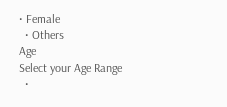• Female
  • Others
Age
Select your Age Range
  •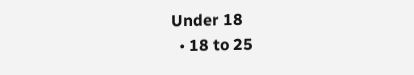Under 18
  • 18 to 25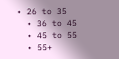• 26 to 35
  • 36 to 45
  • 45 to 55
  • 55+